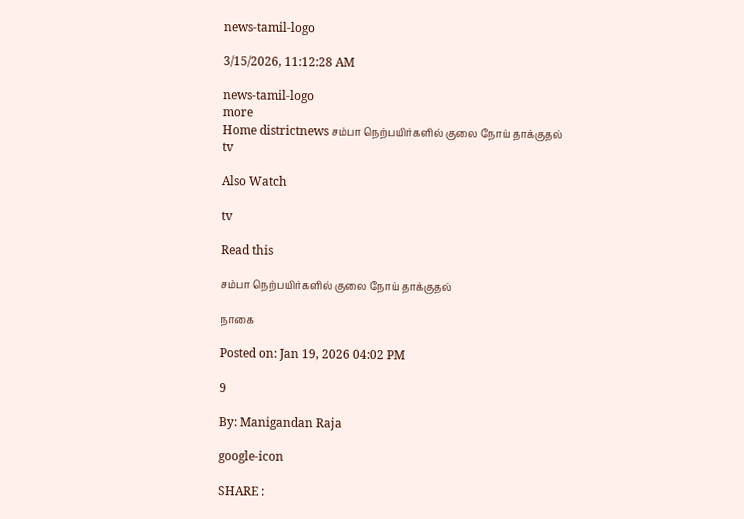news-tamil-logo

3/15/2026, 11:12:28 AM

news-tamil-logo
more
Home districtnews சம்பா நெற்பயிர்களில் குலை நோய் தாக்குதல்
tv

Also Watch

tv

Read this

சம்பா நெற்பயிர்களில் குலை நோய் தாக்குதல்

நாகை

Posted on: Jan 19, 2026 04:02 PM

9

By: Manigandan Raja

google-icon

SHARE :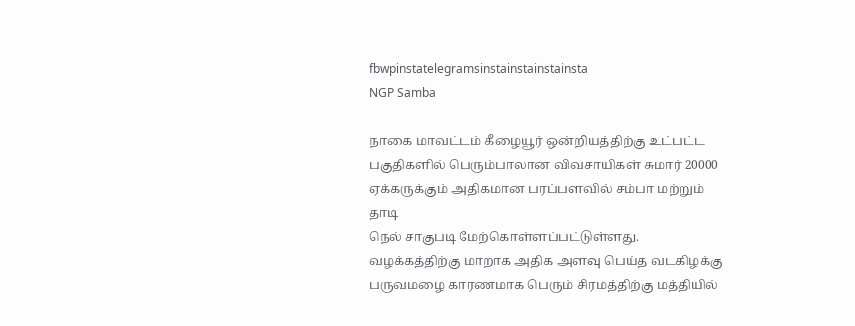fbwpinstatelegramsinstainstainstainsta
NGP Samba

நாகை மாவட்டம் கீழையூர் ஒன்றியத்திற்கு உட்பட்ட பகுதிகளில் பெரும்பாலான விவசாயிகள் சுமார் 20000 ஏக்கருக்கும் அதிகமான பரப்பளவில் சம்பா மற்றும் தாடி
நெல் சாகுபடி மேற்கொள்ளப்பட்டுள்ளது. வழக்கத்திற்கு மாறாக அதிக அளவு பெய்த வடகிழக்கு பருவமழை காரணமாக பெரும் சிரமத்திற்கு மத்தியில்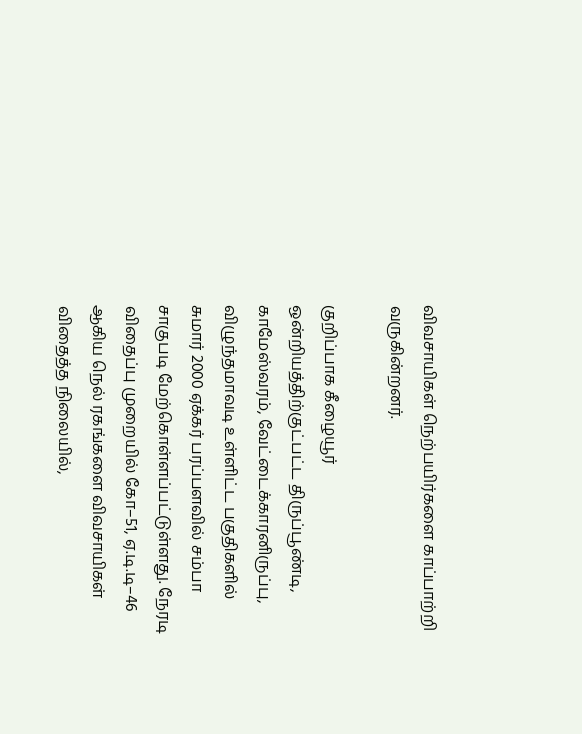விவசாயிகள் நெற்பயிர்களை காப்பாற்றி வருகின்றனர்.

குறிப்பாக கீழையூர் ஒன்றியத்திற்குட்பட்ட திருப்பூண்டி, காமேஸ்வரம், வேட்டைக்காரனிருப்பு, விழுந்தமாவடி உள்ளிட்ட பகுதிகளில் சுமார் 2000 ஏக்கர் பரப்பளவில் சம்பா சாகுபடி மேற்கொள்ளப்பட்டுள்ளது. நேரடி விதைப்பு முறையில் கோ–51, ஏ.டி.டி–46 ஆகிய நெல் ரகங்களை விவசாயிகள் விதைத்த நிலையில்,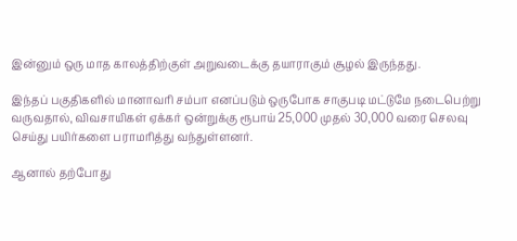இன்னும் ஒரு மாத காலத்திற்குள் அறுவடைக்கு தயாராகும் சூழல் இருந்தது.

இந்தப் பகுதிகளில் மானாவரி சம்பா எனப்படும் ஒருபோக சாகுபடி மட்டுமே நடைபெற்று வருவதால், விவசாயிகள் ஏக்கர் ஒன்றுக்கு ரூபாய் 25,000 முதல் 30,000 வரை செலவு செய்து பயிர்களை பராமரித்து வந்துள்ளனர்.

ஆனால் தற்போது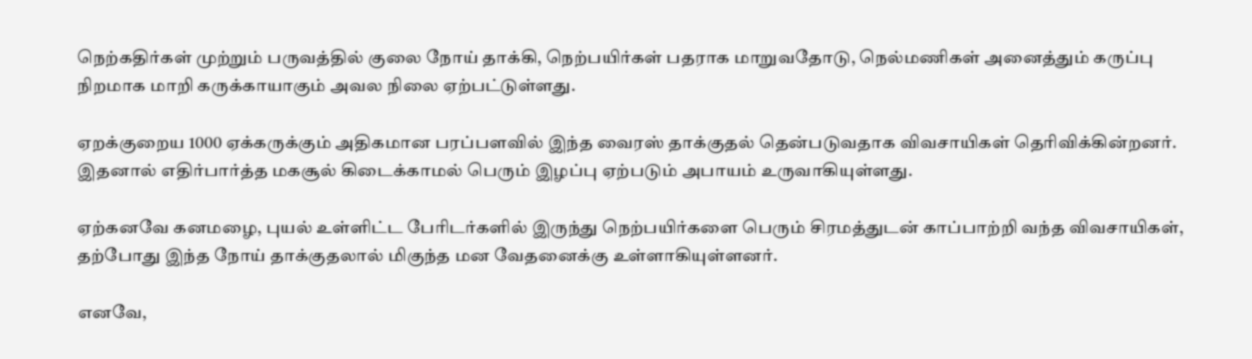நெற்கதிர்கள் முற்றும் பருவத்தில் குலை நோய் தாக்கி, நெற்பயிர்கள் பதராக மாறுவதோடு, நெல்மணிகள் அனைத்தும் கருப்பு நிறமாக மாறி கருக்காயாகும் அவல நிலை ஏற்பட்டுள்ளது.

ஏறக்குறைய 1000 ஏக்கருக்கும் அதிகமான பரப்பளவில் இந்த வைரஸ் தாக்குதல் தென்படுவதாக விவசாயிகள் தெரிவிக்கின்றனர். இதனால் எதிர்பார்த்த மகசூல் கிடைக்காமல் பெரும் இழப்பு ஏற்படும் அபாயம் உருவாகியுள்ளது.

ஏற்கனவே கனமழை, புயல் உள்ளிட்ட பேரிடர்களில் இருந்து நெற்பயிர்களை பெரும் சிரமத்துடன் காப்பாற்றி வந்த விவசாயிகள், தற்போது இந்த நோய் தாக்குதலால் மிகுந்த மன வேதனைக்கு உள்ளாகியுள்ளனர்.

எனவே,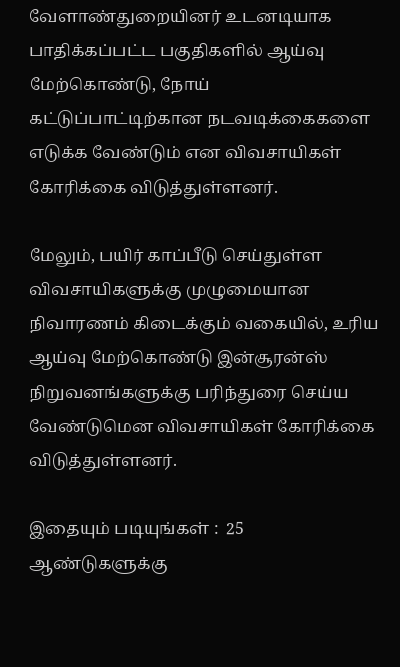வேளாண்துறையினர் உடனடியாக பாதிக்கப்பட்ட பகுதிகளில் ஆய்வு மேற்கொண்டு, நோய் கட்டுப்பாட்டிற்கான நடவடிக்கைகளை எடுக்க வேண்டும் என விவசாயிகள் கோரிக்கை விடுத்துள்ளனர்.

மேலும், பயிர் காப்பீடு செய்துள்ள விவசாயிகளுக்கு முழுமையான நிவாரணம் கிடைக்கும் வகையில், உரிய ஆய்வு மேற்கொண்டு இன்சூரன்ஸ் நிறுவனங்களுக்கு பரிந்துரை செய்ய வேண்டுமென விவசாயிகள் கோரிக்கை விடுத்துள்ளனர்.

இதையும் படியுங்கள் :  25 ஆண்டுகளுக்கு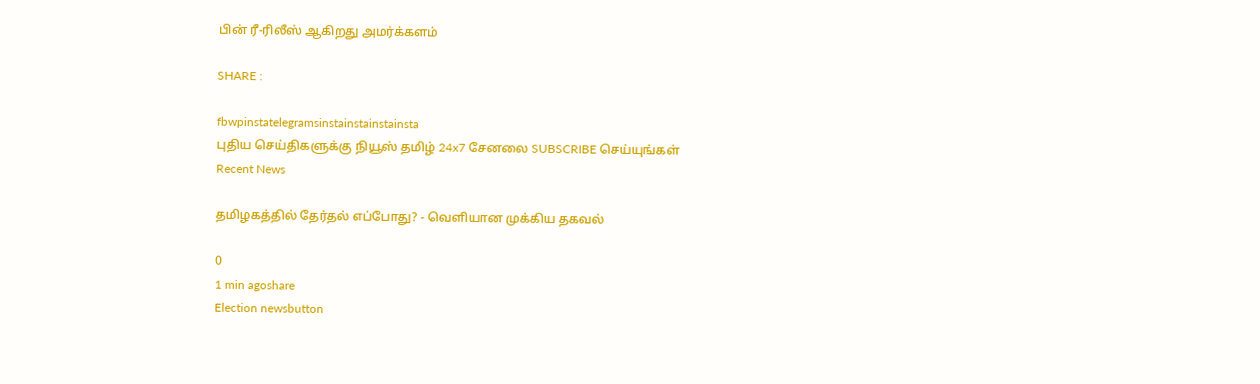பின் ரீ-ரிலீஸ் ஆகிறது அமர்க்களம்

SHARE :

fbwpinstatelegramsinstainstainstainsta
புதிய செய்திகளுக்கு நியூஸ் தமிழ் 24x7 சேனலை SUBSCRIBE செய்யுங்கள்
Recent News

தமிழகத்தில் தேர்தல் எப்போது? - வெளியான முக்கிய தகவல்

0
1 min agoshare
Election newsbutton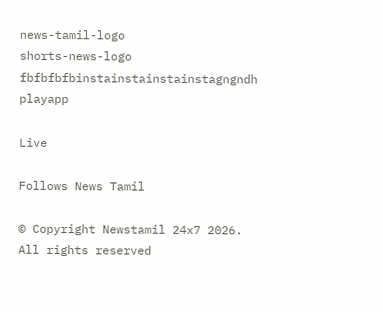news-tamil-logo
shorts-news-logo
fbfbfbfbinstainstainstainstagngndh
playapp

Live

Follows News Tamil

© Copyright Newstamil 24x7 2026. All rights reserved